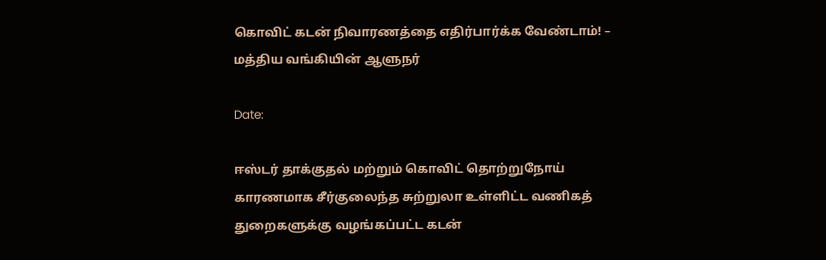கொவிட் கடன் நிவாரணத்தை எதிர்பார்க்க வேண்டாம்! – மத்திய வங்கியின் ஆளுநர்

Date:

ஈஸ்டர் தாக்குதல் மற்றும் கொவிட் தொற்றுநோய் காரணமாக சீர்குலைந்த சுற்றுலா உள்ளிட்ட வணிகத் துறைகளுக்கு வழங்கப்பட்ட கடன்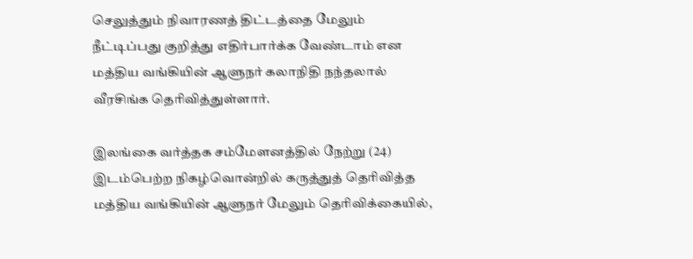செலுத்தும் நிவாரணத் திட்டத்தை மேலும் நீட்டிப்பது குறித்து எதிர்பார்க்க வேண்டாம் என மத்திய வங்கியின் ஆளுநர் கலாநிதி நந்தலால் வீரசிங்க தெரிவித்துள்ளார்.

இலங்கை வர்த்தக சம்மேளனத்தில் நேற்று (24) இடம்பெற்ற நிகழ்வொன்றில் கருத்துத் தெரிவித்த மத்திய வங்கியின் ஆளுநர் மேலும் தெரிவிக்கையில்,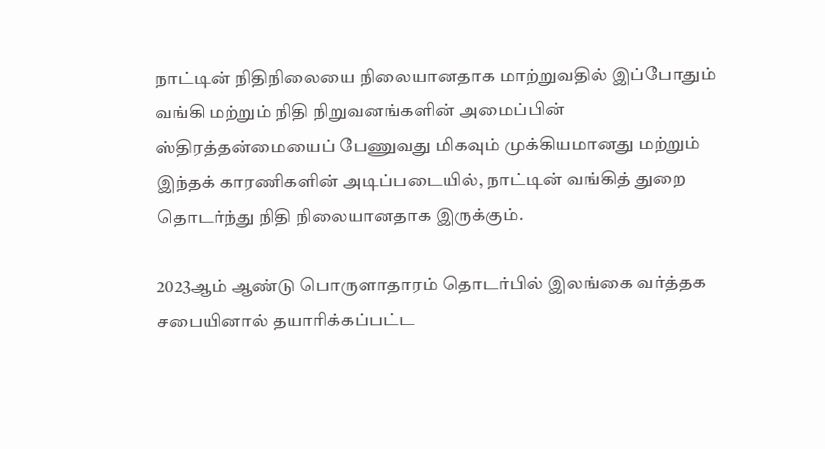நாட்டின் நிதிநிலையை நிலையானதாக மாற்றுவதில் இப்போதும் வங்கி மற்றும் நிதி நிறுவனங்களின் அமைப்பின் ஸ்திரத்தன்மையைப் பேணுவது மிகவும் முக்கியமானது மற்றும் இந்தக் காரணிகளின் அடிப்படையில், நாட்டின் வங்கித் துறை தொடர்ந்து நிதி நிலையானதாக இருக்கும்.

2023ஆம் ஆண்டு பொருளாதாரம் தொடர்பில் இலங்கை வர்த்தக சபையினால் தயாரிக்கப்பட்ட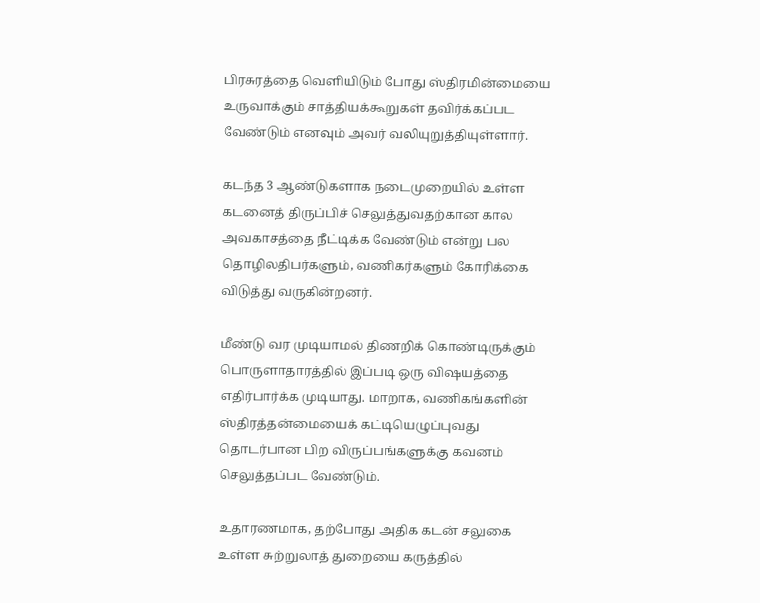பிரசுரத்தை வெளியிடும் போது ஸ்திரமின்மையை உருவாக்கும் சாத்தியக்கூறுகள் தவிர்க்கப்பட வேண்டும் எனவும் அவர் வலியுறுத்தியுள்ளார்.

கடந்த 3 ஆண்டுகளாக நடைமுறையில் உள்ள கடனைத் திருப்பிச் செலுத்துவதற்கான கால அவகாசத்தை நீட்டிக்க வேண்டும் என்று பல தொழிலதிபர்களும், வணிகர்களும் கோரிக்கை விடுத்து வருகின்றனர்.

மீண்டு வர முடியாமல் திணறிக் கொண்டிருக்கும் பொருளாதாரத்தில் இப்படி ஒரு விஷயத்தை எதிர்பார்க்க முடியாது. மாறாக, வணிகங்களின் ஸ்திரத்தன்மையைக் கட்டியெழுப்புவது தொடர்பான பிற விருப்பங்களுக்கு கவனம் செலுத்தப்பட வேண்டும்.

உதாரணமாக, தற்போது அதிக கடன் சலுகை உள்ள சுற்றுலாத் துறையை கருத்தில்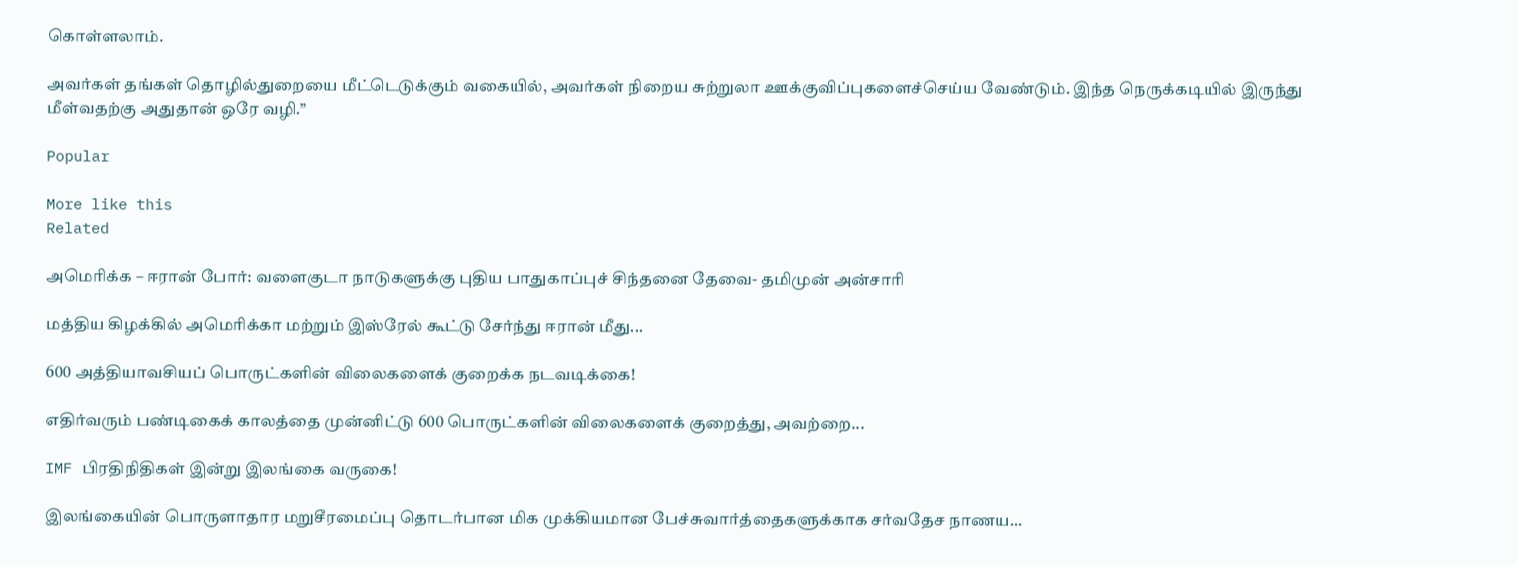கொள்ளலாம்.

அவர்கள் தங்கள் தொழில்துறையை மீட்டெடுக்கும் வகையில், அவர்கள் நிறைய சுற்றுலா ஊக்குவிப்புகளைச்செய்ய வேண்டும். இந்த நெருக்கடியில் இருந்து மீள்வதற்கு அதுதான் ஒரே வழி.”

Popular

More like this
Related

அமெரிக்க – ஈரான் போர்: வளைகுடா நாடுகளுக்கு புதிய பாதுகாப்புச் சிந்தனை தேவை- தமிமுன் அன்சாரி

மத்திய கிழக்கில் அமெரிக்கா மற்றும் இஸ்ரேல் கூட்டு சேர்ந்து ஈரான் மீது...

600 அத்தியாவசியப் பொருட்களின் விலைகளைக் குறைக்க நடவடிக்கை!

எதிர்வரும் பண்டிகைக் காலத்தை முன்னிட்டு 600 பொருட்களின் விலைகளைக் குறைத்து, அவற்றை...

IMF பிரதிநிதிகள் இன்று இலங்கை வருகை!

இலங்கையின் பொருளாதார மறுசீரமைப்பு தொடர்பான மிக முக்கியமான பேச்சுவார்த்தைகளுக்காக சர்வதேச நாணய...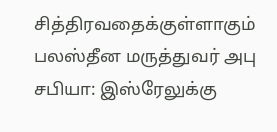சித்திரவதைக்குள்ளாகும் பலஸ்தீன மருத்துவர் அபு சபியா: இஸ்ரேலுக்கு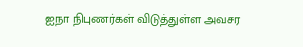ஐநா நிபுணர்கள் விடுத்துள்ள அவசர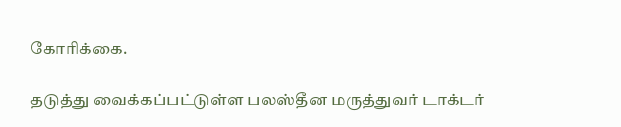கோரிக்கை.

தடுத்து வைக்கப்பட்டுள்ள பலஸ்தீன மருத்துவர் டாக்டர்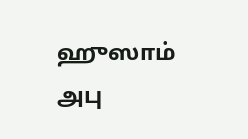ஹுஸாம் அபு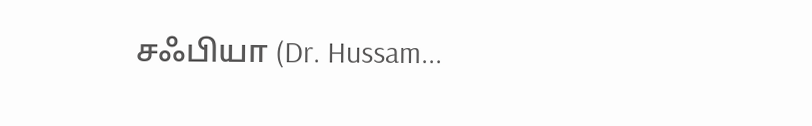சஃபியா (Dr. Hussam...